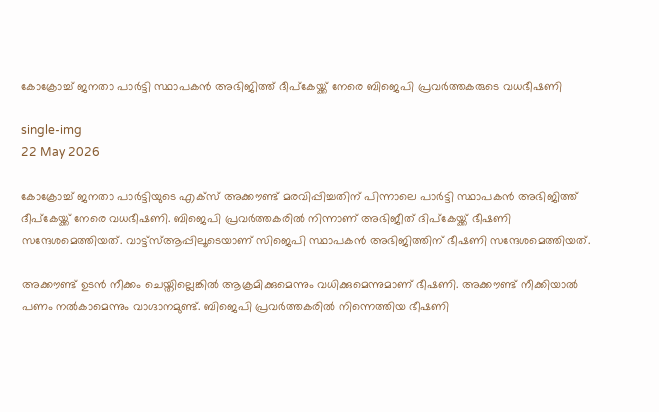കോക്രോച്ച് ജനതാ പാർട്ടി സ്ഥാപകൻ അഭിജിത്ത് ദീപ്കേയ്ക്ക് നേരെ ബിജെപി പ്രവർത്തകരുടെ വധഭീഷണി

single-img
22 May 2026

കോക്രോച്ച് ജനതാ പാർട്ടിയുടെ എക്സ് അക്കൗണ്ട് മരവിപ്പിച്ചതിന് പിന്നാലെ പാര്‍ട്ടി സ്ഥാപകൻ അഭിജിത്ത് ദീപ്കേയ്ക്ക് നേരെ വധഭീഷണി. ബിജെപി പ്രവര്‍ത്തകരില്‍ നിന്നാണ് അഭിജീത് ദിപ്കേയ്ക്ക് ഭീഷണി സന്ദേശമെത്തിയത്. വാട്ട്‌സ്ആപ്പിലൂടെയാണ് സിജെപി സ്ഥാപകൻ അഭിജിത്തിന് ഭീഷണി സന്ദേശമെത്തിയത്.

അക്കൗണ്ട് ഉടന്‍ നീക്കം ചെയ്തില്ലെങ്കില്‍ ആക്രമിക്കുമെന്നും വധിക്കുമെന്നുമാണ് ഭീഷണി. അക്കൗണ്ട് നീക്കിയാല്‍ പണം നല്‍കാമെന്നും വാഗ്ദാനമുണ്ട്. ബിജെപി പ്രവര്‍ത്തകരില്‍ നിന്നെത്തിയ ഭീഷണി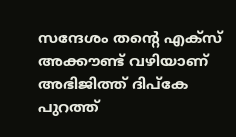സന്ദേശം തന്റെ എക്‌സ് അക്കൗണ്ട് വഴിയാണ് അഭിജിത്ത് ദിപ്കേ പുറത്ത്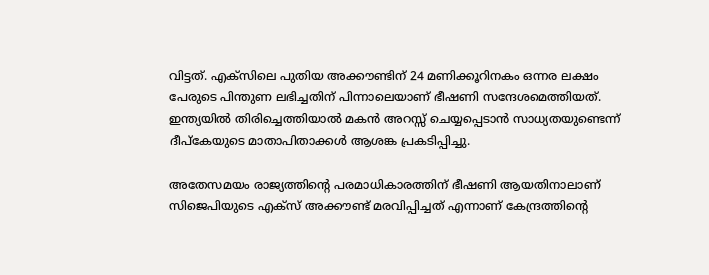വിട്ടത്. എക്‌സിലെ പുതിയ അക്കൗണ്ടിന് 24 മണിക്കൂറിനകം ഒന്നര ലക്ഷം പേരുടെ പിന്തുണ ലഭിച്ചതിന് പിന്നാലെയാണ് ഭീഷണി സന്ദേശമെത്തിയത്. ഇന്ത്യയില്‍ തിരിച്ചെത്തിയാല്‍ മകന്‍ അറസ്സ് ചെയ്യപ്പെടാൻ സാധ്യതയുണ്ടെന്ന് ദീപ്കേയുടെ മാതാപിതാക്കള്‍ ആശങ്ക പ്രകടിപ്പിച്ചു.

അതേസമയം രാജ്യത്തിന്റെ പരമാധികാരത്തിന് ഭീഷണി ആയതിനാലാണ് സിജെപിയുടെ എക്‌സ് അക്കൗണ്ട് മരവിപ്പിച്ചത് എന്നാണ് കേന്ദ്രത്തിന്റെ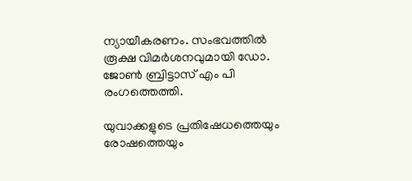ന്യായീകരണം. സംഭവത്തിൽ രൂക്ഷ വിമർശനവുമായി ഡോ. ജോൺ ബ്രിട്ടാസ് എം പി രംഗത്തെത്തി.

യുവാക്കളുടെ പ്രതിഷേധത്തെയും രോഷത്തെയും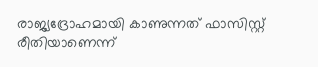രാജ്യദ്രോഹമായി കാണുന്നത് ഫാസിസ്റ്റ് രീതിയാണെന്ന്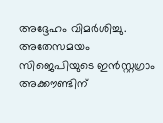അദ്ദേഹം വിമർശിച്ചു. അതേസമയം സിജെപിയുടെ ഇന്‍സ്റ്റഗ്രാം അക്കൗണ്ടിന്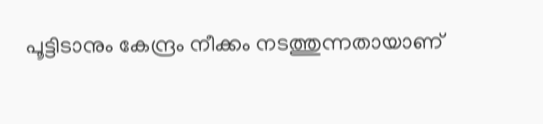പൂട്ടിടാനും കേന്ദ്രം നീക്കം നടത്തുന്നതായാണ്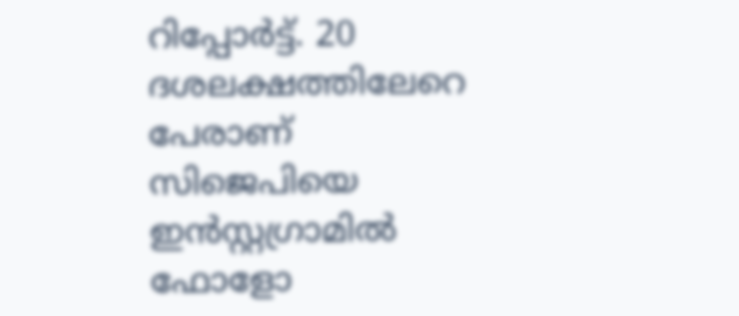റിപ്പോര്‍ട്ട്. 20 ദശലക്ഷത്തിലേറെ പേരാണ് സിജെപിയെ ഇന്‍സ്റ്റഗ്രാമില്‍ ഫോളോ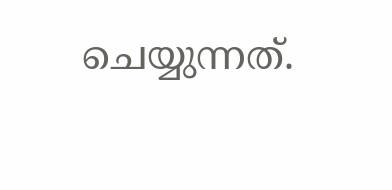ചെയ്യുന്നത്.